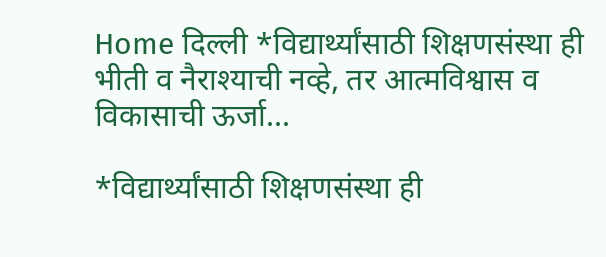Home दिल्ली *विद्यार्थ्यांसाठी शिक्षणसंस्था ही भीती व नैराश्याची नव्हे, तर आत्मविश्वास व विकासाची ऊर्जा...

*विद्यार्थ्यांसाठी शिक्षणसंस्था ही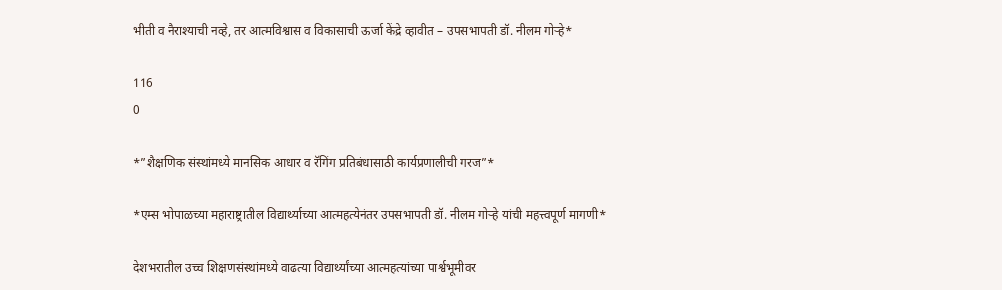भीती व नैराश्याची नव्हे, तर आत्मविश्वास व विकासाची ऊर्जा केंद्रे व्हावीत – उपसभापती डॉ. नीलम गोऱ्हे*

116
0

*”शैक्षणिक संस्थांमध्ये मानसिक आधार व रॅगिंग प्रतिबंधासाठी कार्यप्रणालीची गरज”*

*एम्स भोपाळच्या महाराष्ट्रातील विद्यार्थ्याच्या आत्महत्येनंतर उपसभापती डॉ. नीलम गोऱ्हे यांची महत्त्वपूर्ण मागणी*

देशभरातील उच्च शिक्षणसंस्थांमध्ये वाढत्या विद्यार्थ्यांच्या आत्महत्यांच्या पार्श्वभूमीवर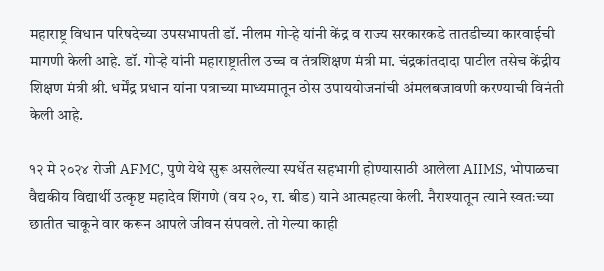महाराष्ट्र विधान परिषदेच्या उपसभापती डॉ. नीलम गोऱ्हे यांनी केंद्र व राज्य सरकारकडे तातडीच्या कारवाईची मागणी केली आहे. डॉ. गोऱ्हे यांनी महाराष्ट्रातील उच्च व तंत्रशिक्षण मंत्री मा. चंद्रकांतदादा पाटील तसेच केंद्रीय शिक्षण मंत्री श्री. धर्मेंद्र प्रधान यांना पत्राच्या माध्यमातून ठोस उपाययोजनांची अंमलबजावणी करण्याची विनंती केली आहे.

१२ मे २०२४ रोजी AFMC, पुणे येथे सुरू असलेल्या स्पर्धेत सहभागी होण्यासाठी आलेला AIIMS, भोपाळचा वैद्यकीय विद्यार्थी उत्कृष्ट महादेव शिंगणे (वय २०, रा. बीड) याने आत्महत्या केली. नैराश्यातून त्याने स्वतःच्या छातीत चाकूने वार करून आपले जीवन संपवले. तो गेल्या काही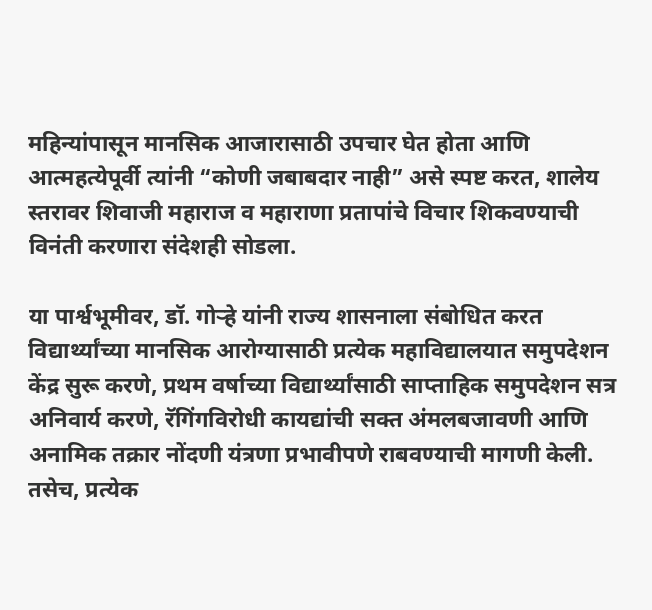महिन्यांपासून मानसिक आजारासाठी उपचार घेत होता आणि आत्महत्येपूर्वी त्यांनी “कोणी जबाबदार नाही” असे स्पष्ट करत, शालेय स्तरावर शिवाजी महाराज व महाराणा प्रतापांचे विचार शिकवण्याची विनंती करणारा संदेशही सोडला.

या पार्श्वभूमीवर, डॉ. गोऱ्हे यांनी राज्य शासनाला संबोधित करत विद्यार्थ्यांच्या मानसिक आरोग्यासाठी प्रत्येक महाविद्यालयात समुपदेशन केंद्र सुरू करणे, प्रथम वर्षाच्या विद्यार्थ्यांसाठी साप्ताहिक समुपदेशन सत्र अनिवार्य करणे, रॅगिंगविरोधी कायद्यांची सक्त अंमलबजावणी आणि अनामिक तक्रार नोंदणी यंत्रणा प्रभावीपणे राबवण्याची मागणी केली. तसेच, प्रत्येक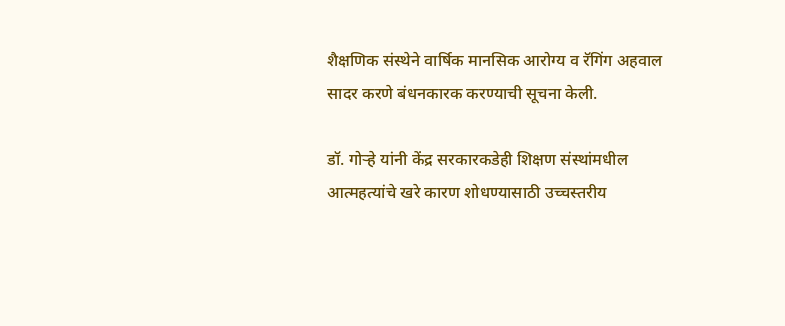शैक्षणिक संस्थेने वार्षिक मानसिक आरोग्य व रॅगिंग अहवाल सादर करणे बंधनकारक करण्याची सूचना केली.

डॉ. गोऱ्हे यांनी केंद्र सरकारकडेही शिक्षण संस्थांमधील आत्महत्यांचे खरे कारण शोधण्यासाठी उच्चस्तरीय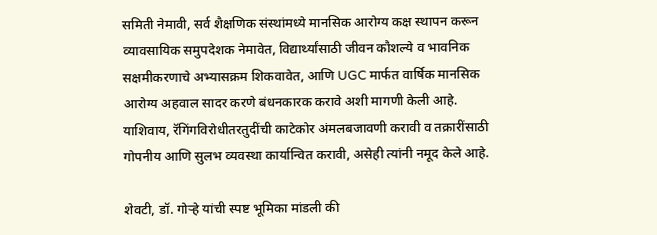समिती नेमावी, सर्व शैक्षणिक संस्थांमध्ये मानसिक आरोग्य कक्ष स्थापन करून व्यावसायिक समुपदेशक नेमावेत, विद्यार्थ्यांसाठी जीवन कौशल्ये व भावनिक सक्षमीकरणाचे अभ्यासक्रम शिकवावेत, आणि UGC मार्फत वार्षिक मानसिक आरोग्य अहवाल सादर करणे बंधनकारक करावे अशी मागणी केली आहे. याशिवाय, रॅगिंगविरोधीतरतुदींची काटेकोर अंमलबजावणी करावी व तक्रारींसाठी गोपनीय आणि सुलभ व्यवस्था कार्यान्वित करावी, असेही त्यांनी नमूद केले आहे.

शेवटी, डॉ. गोऱ्हे यांची स्पष्ट भूमिका मांडली की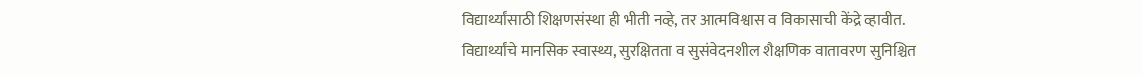विद्यार्थ्यांसाठी शिक्षणसंस्था ही भीती नव्हे, तर आत्मविश्वास व विकासाची केंद्रे व्हावीत.
विद्यार्थ्यांचे मानसिक स्वास्थ्य, सुरक्षितता व सुसंवेदनशील शैक्षणिक वातावरण सुनिश्चित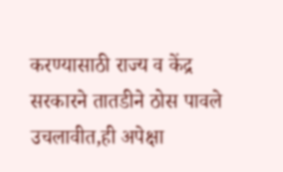करण्यासाठी राज्य व केंद्र सरकारने तातडीने ठोस पावले उचलावीत,ही अपेक्षा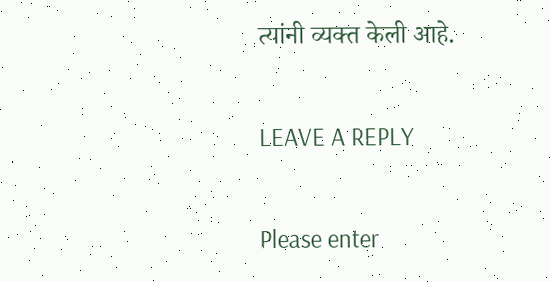त्यांनी व्यक्त केली आहे.

LEAVE A REPLY

Please enter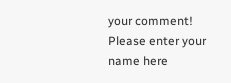your comment!
Please enter your name here